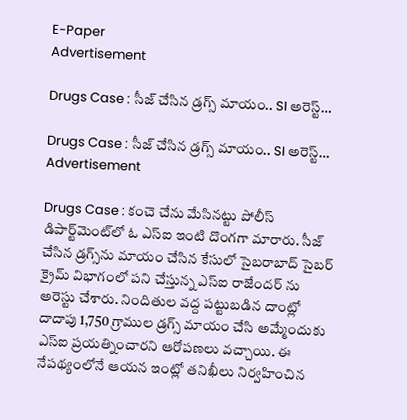E-Paper
Advertisement

Drugs Case : సీజ్ చేసిన డ్రగ్స్ మాయం.. SI అరెస్ట్…

Drugs Case : సీజ్ చేసిన డ్రగ్స్ మాయం.. SI అరెస్ట్…
Advertisement

Drugs Case : కంచె చేను మేసినట్టు పోలీస్ డిపార్ట్‌మెంట్‌లో ఓ ఎస్ఐ ఇంటి దొంగగా మారారు. సీజ్ చేసిన డ్రగ్స్‌ను మాయం చేసిన కేసులో సైబరాబాద్‌ సైబర్‌ క్రైమ్‌ విభాగంలో పని చేస్తున్న ఎస్ఐ రాజేందర్ ను అరెస్టు చేశారు. నిందితుల వద్ద పట్టుబడిన దాంట్లో దాదాపు 1,750 గ్రాముల డ్రగ్స్ మాయం చేసి అమ్మేందుకు ఎస్ఐ ప్రయత్నించారని ఆరోపణలు వచ్చాయి. ఈ నేపథ్యంలోనే ఆయన ఇంట్లో తనిఖీలు నిర్వహించిన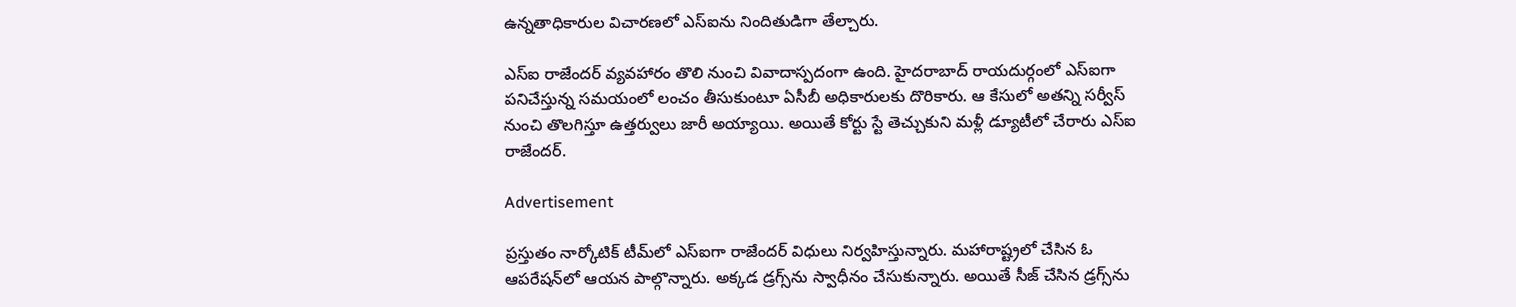ఉన్నతాధికారుల విచారణలో ఎస్ఐను నిందితుడిగా తేల్చారు.

ఎస్ఐ రాజేందర్ వ్యవహారం తొలి నుంచి వివాదాస్పదంగా ఉంది. హైదరాబాద్ రాయదుర్గంలో ఎస్ఐగా పనిచేస్తున్న సమయంలో లంచం తీసుకుంటూ ఏసీబీ అధికారులకు దొరికారు. ఆ కేసులో అతన్ని సర్వీస్ నుంచి తొలగిస్తూ ఉత్తర్వులు జారీ అయ్యాయి. అయితే కోర్టు స్టే తెచ్చుకుని మళ్లీ డ్యూటీలో చేరారు ఎస్ఐ రాజేందర్.

Advertisement

ప్రస్తుతం నార్కోటిక్ టీమ్‌లో ఎస్ఐగా రాజేందర్ విధులు నిర్వహిస్తున్నారు. మహారాష్ట్రలో చేసిన ఓ ఆపరేషన్‌లో ఆయన పాల్గొన్నారు. అక్కడ డ్రగ్స్‌ను స్వాధీనం చేసుకున్నారు. అయితే సీజ్ చేసిన డ్రగ్స్‌ను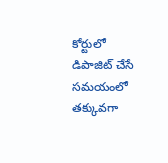కోర్టులో డిపాజిట్ చేసే సమయంలో తక్కువగా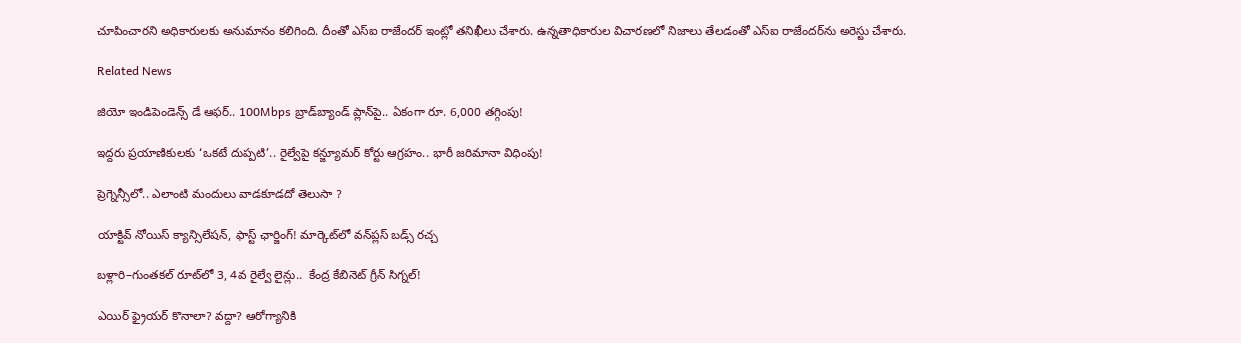చూపించారని అధికారులకు అనుమానం కలిగింది. దీంతో ఎస్ఐ రాజేందర్ ఇంట్లో తనిఖీలు చేశారు. ఉన్నతాధికారుల విచారణలో నిజాలు తేలడంతో ఎస్ఐ రాజేందర్‌ను అరెస్టు చేశారు.

Related News

జియో ఇండిపెండెన్స్ డే ఆఫర్.. 100Mbps బ్రాడ్‌బ్యాండ్ ప్లాన్‌పై.. ఏకంగా రూ. 6,000 తగ్గింపు!

ఇద్దరు ప్రయాణికులకు ‘ఒకటే దుప్పటి’.. రైల్వేపై కన్జ్యూమర్ కోర్టు ఆగ్రహం.. భారీ జరిమానా విధింపు!

ప్రెగ్నెన్సీలో.. ఎలాంటి మందులు వాడకూడదో తెలుసా ?

యాక్టివ్ నోయిస్ క్యాన్సిలేషన్, ఫాస్ట్ ఛార్జింగ్! మార్కెట్‌లో వన్‌ప్లస్ బడ్స్ రచ్చ

బళ్లారి–గుంతకల్ రూట్‌లో 3, 4వ రైల్వే లైన్లు..  కేంద్ర కేబినెట్ గ్రీన్ సిగ్నల్!

ఎయిర్ ఫ్రైయర్ కొనాలా? వద్దా? ఆరోగ్యానికి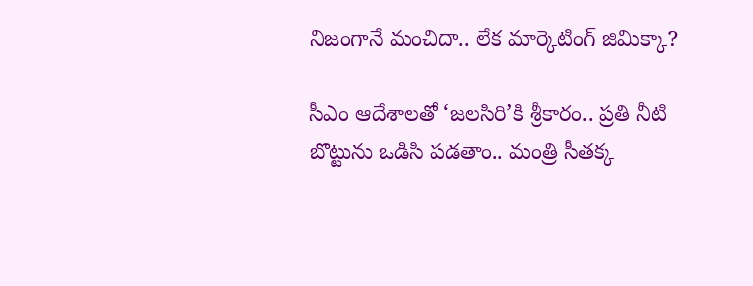నిజంగానే మంచిదా.. లేక మార్కెటింగ్ జిమిక్కా?

సీఎం ఆదేశాలతో ‘జలసిరి’కి శ్రీకారం.. ప్రతి నీటి బొట్టును ఒడిసి పడతాం.. మంత్రి సీతక్క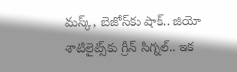మస్క్, బెజోస్‌కు షాక్.. జియో శాటిలైట్స్‌కు గ్రీన్ సిగ్నల్.. ఇక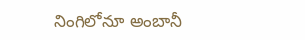నింగిలోనూ అంబానీ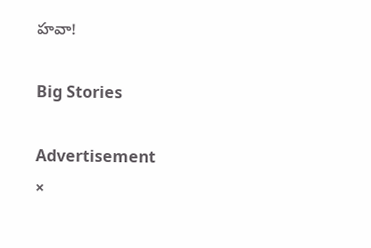హవా!

Big Stories

Advertisement
×